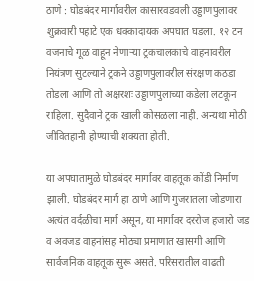ठाणे : घोडबंदर मार्गावरील कासारवडवली उड्डाणपुलावर शुक्रवारी पहाटे एक धक्कादायक अपघात घडला. १२ टन वजनाचे गूळ वाहून नेणाऱ्या ट्रकचालकाचे वाहनावरील नियंत्रण सुटल्याने ट्रकने उड्डाणपुलावरील संरक्षण कठडा तोडला आणि तो अक्षरशः उड्डाणपुलाच्या कडेला लटकून राहिला. सुदैवाने ट्रक खाली कोसळला नाही. अन्यथा मोठी जीवितहानी होण्याची शक्यता होती.

या अपघातामुळे घोडबंदर मार्गावर वाहतूक कोंडी निर्माण झाली. घोडबंदर मार्ग हा ठाणे आणि गुजरातला जोडणारा अत्यंत वर्दळीचा मार्ग असून, या मार्गावर दररोज हजारो जड व अवजड वाहनांसह मोठ्या प्रमाणात खासगी आणि सार्वजनिक वाहतूक सुरू असते. परिसरातील वाढती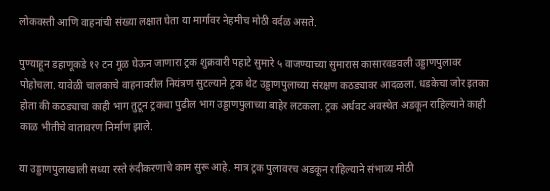लोकवस्ती आणि वाहनांची संख्या लक्षात घेता या मार्गावर नेहमीच मोठी वर्दळ असते.

पुण्याहून डहाणूकडे १२ टन गूळ घेऊन जाणारा ट्रक शुक्रवारी पहाटे सुमारे ५ वाजण्याच्या सुमारास कासारवडवली उड्डाणपुलावर पोहोचला. यावेळी चालकाचे वाहनावरील नियंत्रण सुटल्याने ट्रक थेट उड्डाणपुलाच्या संरक्षण कठड्यावर आदळला. धडकेचा जोर इतका होता की कठड्याचा काही भाग तुटून ट्रकचा पुढील भाग उड्डाणपुलाच्या बाहेर लटकला. ट्रक अर्धवट अवस्थेत अडकून राहिल्याने काही काळ भीतीचे वातावरण निर्माण झाले.

या उड्डाणपुलाखाली सध्या रस्ते रुंदीकरणाचे काम सुरू आहे. मात्र ट्रक पुलावरच अडकून राहिल्याने संभाव्य मोठी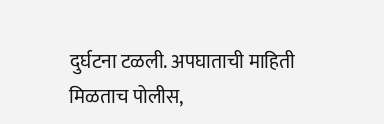दुर्घटना टळली. अपघाताची माहिती मिळताच पोलीस,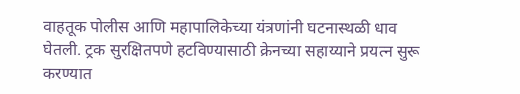वाहतूक पोलीस आणि महापालिकेच्या यंत्रणांनी घटनास्थळी धाव घेतली. ट्रक सुरक्षितपणे हटविण्यासाठी क्रेनच्या सहाय्याने प्रयत्न सुरू करण्यात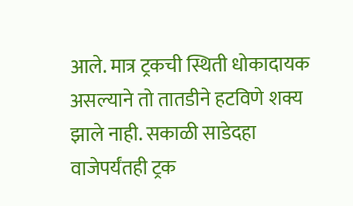आले. मात्र ट्रकची स्थिती धोकादायक असल्याने तो तातडीने हटविणे शक्य झाले नाही. सकाळी साडेदहा वाजेपर्यंतही ट्रक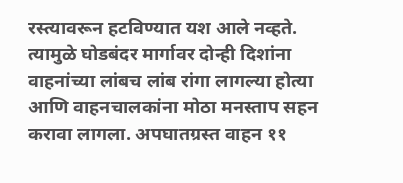रस्त्यावरून हटविण्यात यश आले नव्हते. त्यामुळे घोडबंदर मार्गावर दोन्ही दिशांना वाहनांच्या लांबच लांब रांगा लागल्या होत्या आणि वाहनचालकांना मोठा मनस्ताप सहन करावा लागला. अपघातग्रस्त वाहन ११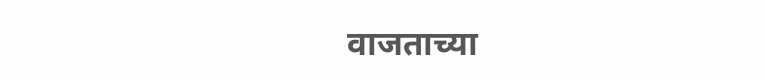वाजताच्या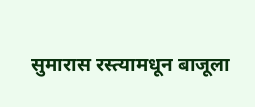सुमारास रस्त्यामधून बाजूला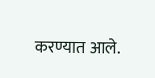करण्यात आले.